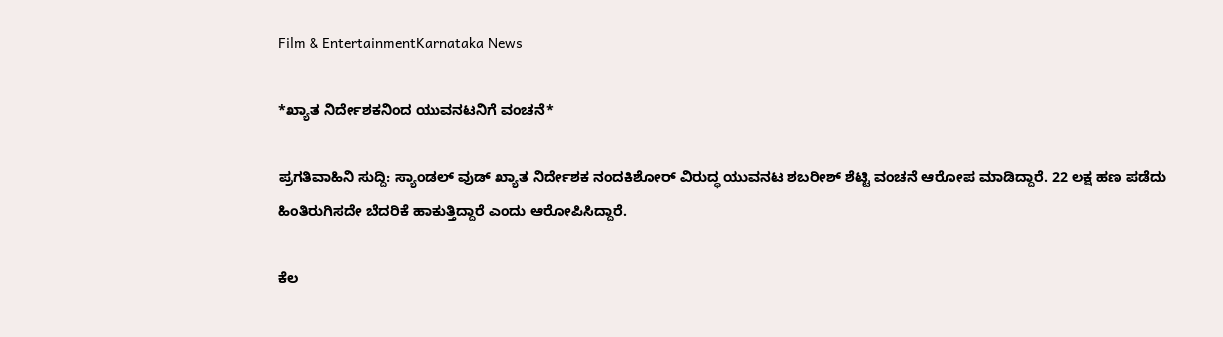Film & EntertainmentKarnataka News

*ಖ್ಯಾತ ನಿರ್ದೇಶಕನಿಂದ ಯುವನಟನಿಗೆ ವಂಚನೆ*

ಪ್ರಗತಿವಾಹಿನಿ ಸುದ್ದಿ: ಸ್ಯಾಂಡಲ್ ವುಡ್ ಖ್ಯಾತ ನಿರ್ದೇಶಕ ನಂದಕಿಶೋರ್ ವಿರುದ್ಧ ಯುವನಟ ಶಬರೀಶ್ ಶೆಟ್ಟಿ ವಂಚನೆ ಆರೋಪ ಮಾಡಿದ್ದಾರೆ. 22 ಲಕ್ಷ ಹಣ ಪಡೆದು ಹಿಂತಿರುಗಿಸದೇ ಬೆದರಿಕೆ ಹಾಕುತ್ತಿದ್ದಾರೆ ಎಂದು ಆರೋಪಿಸಿದ್ದಾರೆ.

ಕೆಲ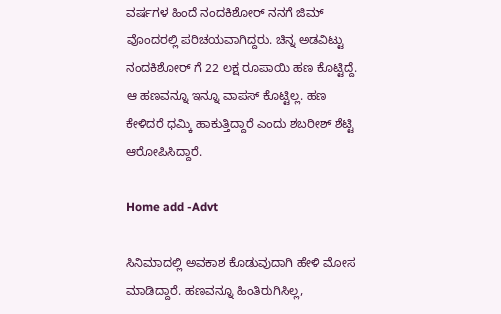ವರ್ಷಗಳ ಹಿಂದೆ ನಂದಕಿಶೋರ್ ನನಗೆ ಜಿಮ್ ವೊಂದರಲ್ಲಿ ಪರಿಚಯವಾಗಿದ್ದರು. ಚಿನ್ನ ಅಡವಿಟ್ಟು ನಂದಕಿಶೋರ್ ಗೆ 22 ಲಕ್ಷ ರೂಪಾಯಿ ಹಣ ಕೊಟ್ಟಿದ್ದೆ. ಆ ಹಣವನ್ನೂ ಇನ್ನೂ ವಾಪಸ್ ಕೊಟ್ಟಿಲ್ಲ. ಹಣ ಕೇಳಿದರೆ ಧಮ್ಕಿ ಹಾಕುತ್ತಿದ್ದಾರೆ ಎಂದು ಶಬರೀಶ್ ಶೆಟ್ಟಿ ಆರೋಪಿಸಿದ್ದಾರೆ.

Home add -Advt

ಸಿನಿಮಾದಲ್ಲಿ ಅವಕಾಶ ಕೊಡುವುದಾಗಿ ಹೇಳಿ ಮೋಸ ಮಾಡಿದ್ದಾರೆ. ಹಣವನ್ನೂ ಹಿಂತಿರುಗಿಸಿಲ್ಲ,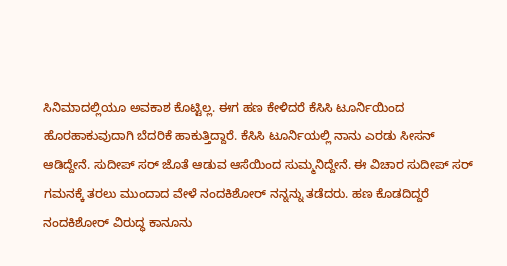ಸಿನಿಮಾದಲ್ಲಿಯೂ ಅವಕಾಶ ಕೊಟ್ಟಿಲ್ಲ. ಈಗ ಹಣ ಕೇಳಿದರೆ ಕೆಸಿಸಿ ಟೂರ್ನಿಯಿಂದ ಹೊರಹಾಕುವುದಾಗಿ ಬೆದರಿಕೆ ಹಾಕುತ್ತಿದ್ದಾರೆ. ಕೆಸಿಸಿ ಟೂರ್ನಿಯಲ್ಲಿ ನಾನು ಎರಡು ಸೀಸನ್ ಆಡಿದ್ದೇನೆ. ಸುದೀಪ್ ಸರ್ ಜೊತೆ ಆಡುವ ಆಸೆಯಿಂದ ಸುಮ್ಮನಿದ್ದೇನೆ. ಈ ವಿಚಾರ ಸುದೀಪ್ ಸರ್ ಗಮನಕ್ಕೆ ತರಲು ಮುಂದಾದ ವೇಳೆ ನಂದಕಿಶೋರ್ ನನ್ನನ್ನು ತಡೆದರು. ಹಣ ಕೊಡದಿದ್ದರೆ ನಂದಕಿಶೋರ್ ವಿರುದ್ಧ ಕಾನೂನು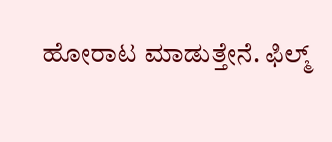ಹೋರಾಟ ಮಾಡುತ್ತೇನೆ. ಫಿಲ್ಮ್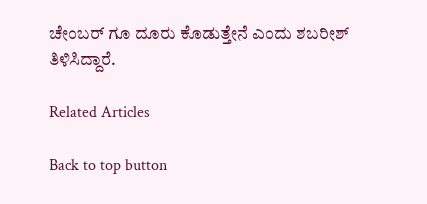ಚೇಂಬರ್ ಗೂ ದೂರು ಕೊಡುತ್ತೇನೆ ಎಂದು ಶಬರೀಶ್ ತಿಳಿಸಿದ್ದಾರೆ.

Related Articles

Back to top button